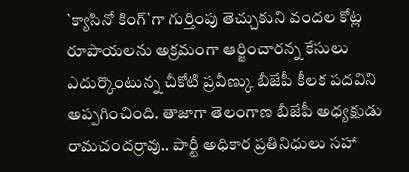`క్యాసినో కింగ్`గా గుర్తింపు తెచ్చుకుని వందల కోట్ల రూపాయలను అక్రమంగా ఆర్జించారన్న కేసులు ఎదుర్కొంటున్న చీకోటి ప్రవీణ్కు బీజేపీ కీలక పదవిని అప్పగించింది. తాజాగా తెలంగాణ బీజేపీ అధ్యక్షుడు రామచందర్రావు.. పార్టీ అధికార ప్రతినిధులు సహా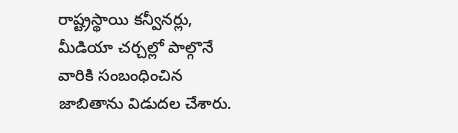రాష్ట్రస్థాయి కన్వీనర్లు, మీడియా చర్చల్లో పాల్గొనే వారికి సంబంధించిన జాబితాను విడుదల చేశారు.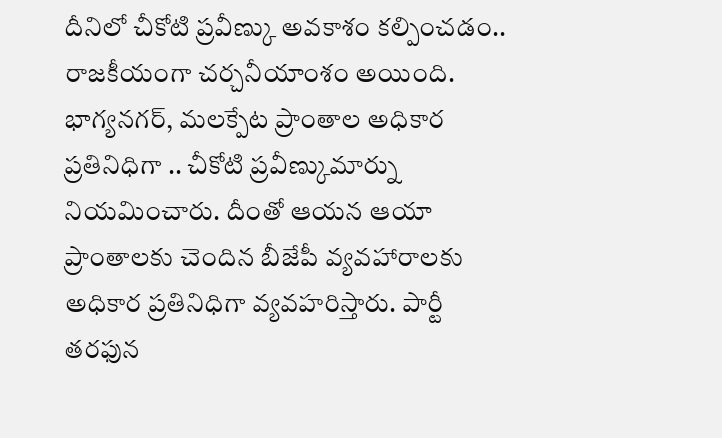దీనిలో చీకోటి ప్రవీణ్కు అవకాశం కల్పించడం.. రాజకీయంగా చర్చనీయాంశం అయింది.
భాగ్యనగర్, మలక్పేట ప్రాంతాల అధికార ప్రతినిధిగా .. చీకోటి ప్రవీణ్కుమార్ను నియమించారు. దీంతో ఆయన ఆయా ప్రాంతాలకు చెందిన బీజేపీ వ్యవహారాలకు అధికార ప్రతినిధిగా వ్యవహరిస్తారు. పార్టీ తరఫున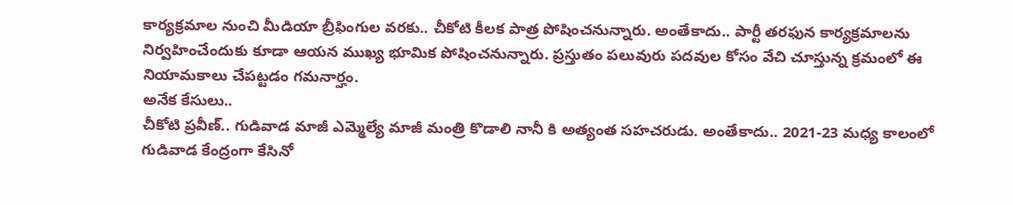కార్యక్రమాల నుంచి మీడియా బ్రీఫింగుల వరకు.. చీకోటి కీలక పాత్ర పోషించనున్నారు. అంతేకాదు.. పార్టీ తరఫున కార్యక్రమాలను నిర్వహించేందుకు కూడా ఆయన ముఖ్య భూమిక పోషించనున్నారు. ప్రస్తుతం పలువురు పదవుల కోసం వేచి చూస్తున్న క్రమంలో ఈ నియామకాలు చేపట్టడం గమనార్హం.
అనేక కేసులు..
చీకోటి ప్రవీణ్.. గుడివాడ మాజీ ఎమ్మెల్యే మాజీ మంత్రి కొడాలి నానీ కి అత్యంత సహచరుడు. అంతేకాదు.. 2021-23 మధ్య కాలంలో గుడివాడ కేంద్రంగా కేసినో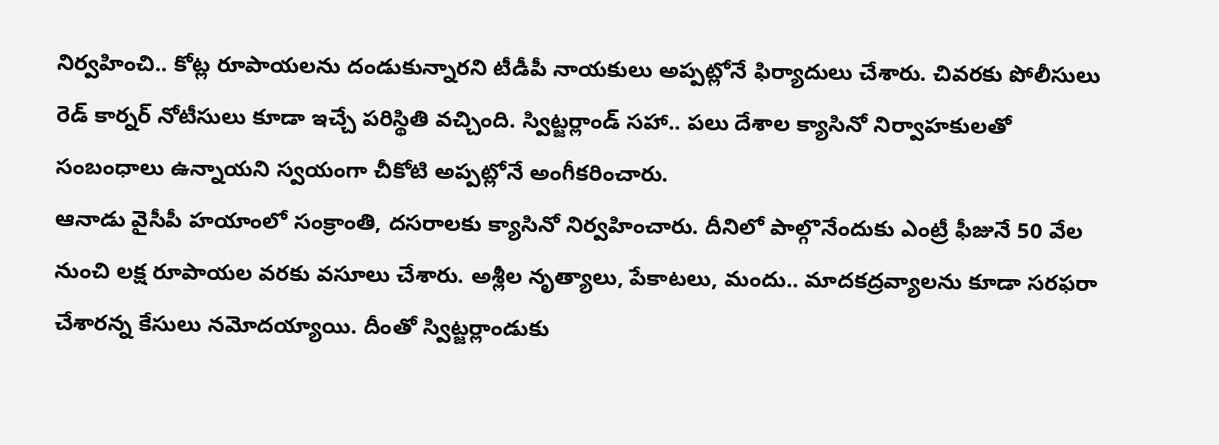నిర్వహించి.. కోట్ల రూపాయలను దండుకున్నారని టీడీపీ నాయకులు అప్పట్లోనే ఫిర్యాదులు చేశారు. చివరకు పోలీసులు రెడ్ కార్నర్ నోటీసులు కూడా ఇచ్చే పరిస్థితి వచ్చింది. స్విట్జర్లాండ్ సహా.. పలు దేశాల క్యాసినో నిర్వాహకులతో సంబంధాలు ఉన్నాయని స్వయంగా చీకోటి అప్పట్లోనే అంగీకరించారు.
ఆనాడు వైసీపీ హయాంలో సంక్రాంతి, దసరాలకు క్యాసినో నిర్వహించారు. దీనిలో పాల్గొనేందుకు ఎంట్రీ ఫీజునే 50 వేల నుంచి లక్ష రూపాయల వరకు వసూలు చేశారు. అశ్లీల నృత్యాలు, పేకాటలు, మందు.. మాదకద్రవ్యాలను కూడా సరఫరా చేశారన్న కేసులు నమోదయ్యాయి. దీంతో స్విట్జర్లాండుకు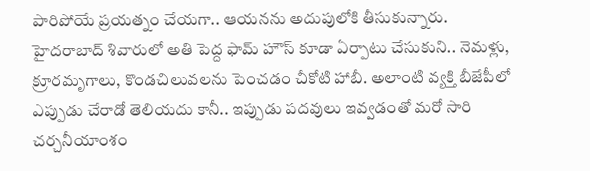పారిపోయే ప్రయత్నం చేయగా.. ఆయనను అదుపులోకి తీసుకున్నారు.
హైదరాబాద్ శివారులో అతి పెద్ద ఫామ్ హౌస్ కూడా ఏర్పాటు చేసుకుని.. నెమళ్లు, క్రూరమృగాలు, కొండచిలువలను పెంచడం చీకోటి హాబీ. అలాంటి వ్యక్తి బీజేపీలో ఎప్పుడు చేరాడో తెలియదు కానీ.. ఇప్పుడు పదవులు ఇవ్వడంతో మరో సారి చర్చనీయాంశం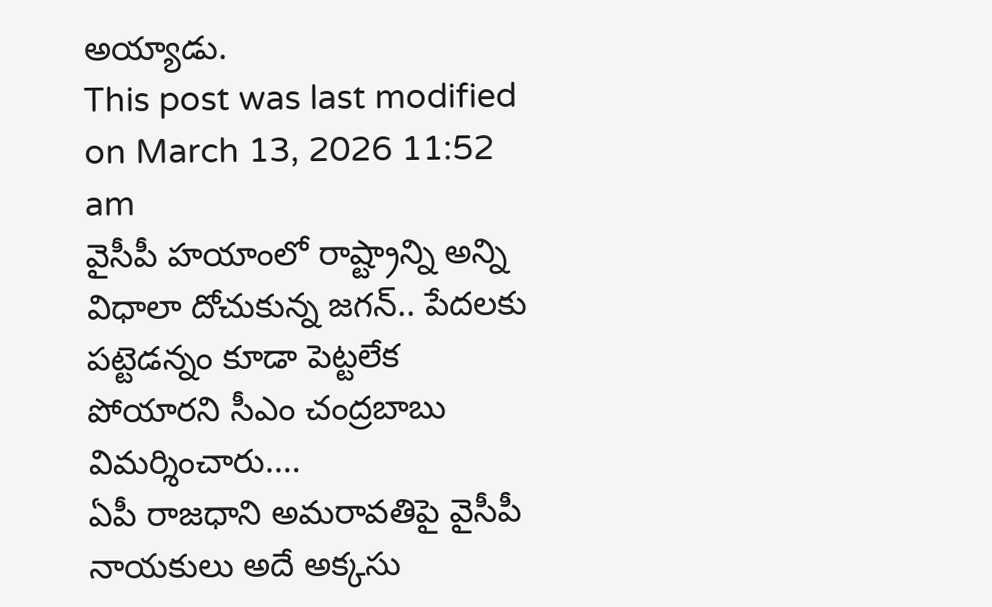అయ్యాడు.
This post was last modified on March 13, 2026 11:52 am
వైసీపీ హయాంలో రాష్ట్రాన్ని అన్ని విధాలా దోచుకున్న జగన్.. పేదలకు పట్టెడన్నం కూడా పెట్టలేక పోయారని సీఎం చంద్రబాబు విమర్శించారు.…
ఏపీ రాజధాని అమరావతిపై వైసీపీ నాయకులు అదే అక్కసు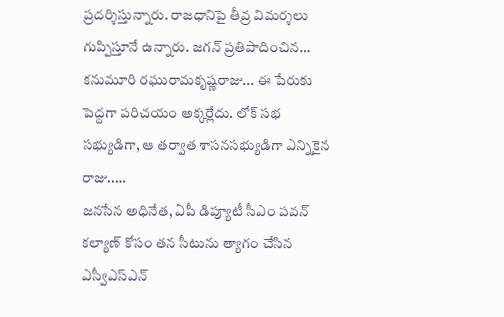ప్రదర్శిస్తున్నారు. రాజధానిపై తీవ్ర విమర్శలు గుప్పిస్తూనే ఉన్నారు. జగన్ ప్రతిపాదించిన…
కనుమూరి రఘురామకృష్ణరాజు... ఈ పేరుకు పెద్దగా పరిచయం అక్కర్లేదు. లోక్ సభ సభ్యుడిగా, ఆ తర్వాత శాసనసభ్యుడిగా ఎన్నికైన రాజు..…
జనసేన అధినేత, ఏపీ డిప్యూటీ సీఎం పవన్ కల్యాణ్ కోసం తన సీటును త్యాగం చేసిన ఎస్వీఎస్ఎన్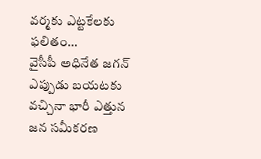వర్మకు ఎట్టకేలకు ఫలితం…
వైసీపీ అధినేత జగన్ ఎప్పుడు బయటకు వచ్చినా భారీ ఎత్తున జన సమీకరణ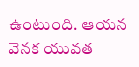ఉంటుంది. ఆయన వెనక యువత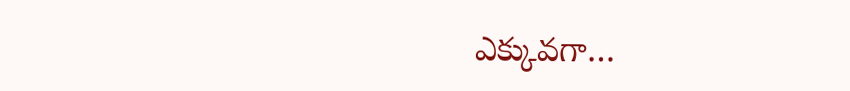ఎక్కువగా…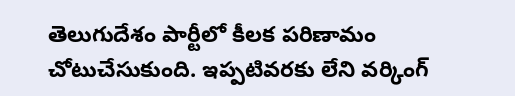తెలుగుదేశం పార్టీలో కీలక పరిణామం చోటుచేసుకుంది. ఇప్పటివరకు లేని వర్కింగ్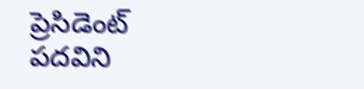ప్రెసిడెంట్ పదవిని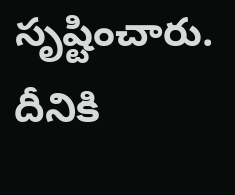సృష్టించారు. దీనికి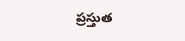ప్రస్తుత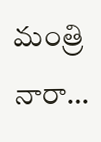మంత్రి నారా…